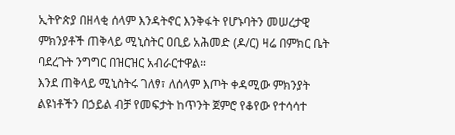ኢትዮጵያ በዘላቂ ሰላም እንዳትኖር እንቅፋት የሆኑባትን መሠረታዊ ምክንያቶች ጠቅላይ ሚኒስትር ዐቢይ አሕመድ (ዶ/ር) ዛሬ በምክር ቤት ባደረጉት ንግግር በዝርዝር አብራርተዋል።
እንደ ጠቅላይ ሚኒስትሩ ገለፃ፣ ለሰላም እጦት ቀዳሚው ምክንያት ልዩነቶችን በኃይል ብቻ የመፍታት ከጥንት ጀምሮ የቆየው የተሳሳተ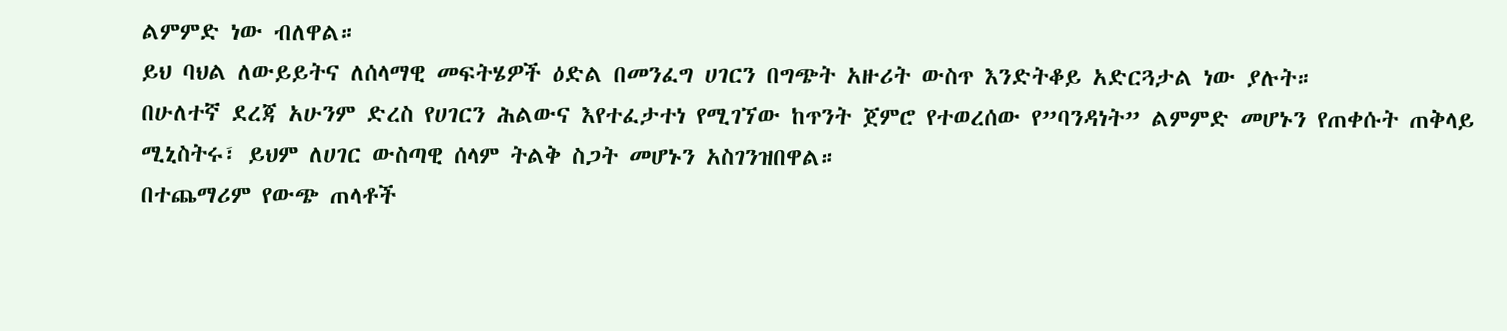ልምምድ ነው ብለዋል።
ይህ ባህል ለውይይትና ለሰላማዊ መፍትሄዎች ዕድል በመንፈግ ሀገርን በግጭት አዙሪት ውስጥ እንድትቆይ አድርጓታል ነው ያሉት።
በሁለተኛ ደረጃ አሁንም ድረስ የሀገርን ሕልውና እየተፈታተነ የሚገኘው ከጥንት ጀምሮ የተወረሰው የ”ባንዳነት” ልምምድ መሆኑን የጠቀሱት ጠቅላይ ሚኒስትሩ፣ ይህም ለሀገር ውስጣዊ ሰላም ትልቅ ስጋት መሆኑን አስገንዝበዋል።
በተጨማሪም የውጭ ጠላቶች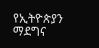የኢትዮጵያን ማደግና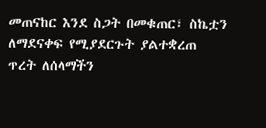መጠናከር እንደ ስጋት በመቁጠር፣ ስኬቷን ለማደናቀፍ የሚያደርጉት ያልተቋረጠ ጥረት ለሰላማችን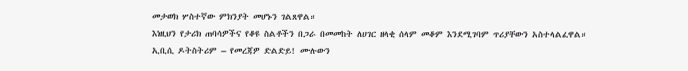መታወክ ሦስተኛው ምክንያት መሆኑን ገልጸዋል።
እነዚህን የታሪክ ጠባሳዎችና የቆዩ ስልቶችን በጋራ በመመከት ለሀገር ዘላቂ ሰላም መቆም እንደሚገባም ጥሪያቸውን አስተላልፈዋል።
ኢቢሲ ዶትስትሪም – የመረጃዎ ድልድይ! ሙሉውን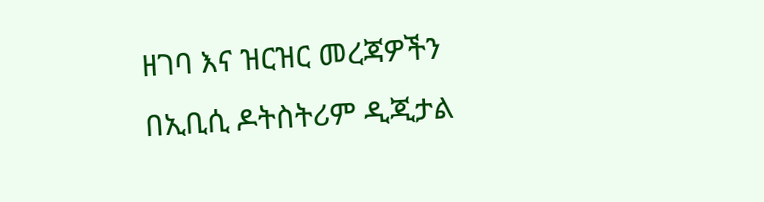ዘገባ እና ዝርዝር መረጃዎችን በኢቢሲ ዶትስትሪም ዲጂታል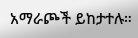አማራጮች ይከታተሉ።